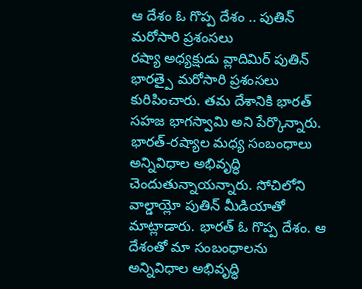ఆ దేశం ఓ గొప్ప దేశం .. పుతిన్ మరోసారి ప్రశంసలు
రష్యా అధ్యక్షుడు వ్లాదిమిర్ పుతిన్ భారత్పై మరోసారి ప్రశంసలు కురిపించారు. తమ దేశానికి భారత్ సహజ భాగస్వామి అని పేర్కొన్నారు. భారత్-రష్యాల మధ్య సంబంధాలు అన్నివిధాల అభివృద్ధి చెందుతున్నాయన్నారు. సోచిలోని వాల్డాయ్లో పుతిన్ మీడియాతో మాట్లాడారు. భారత్ ఓ గొప్ప దేశం. ఆ దేశంతో మా సంబంధాలను అన్నివిధాల అభివృద్ధి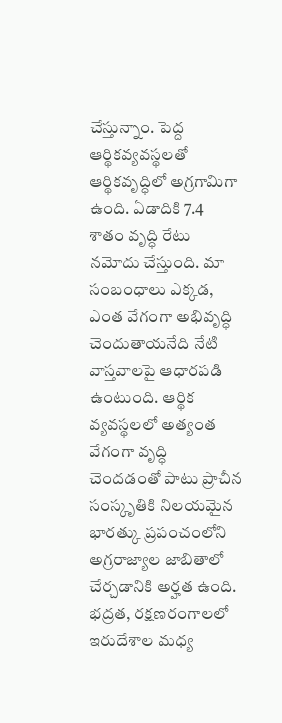చేస్తున్నాం. పెద్ద ఆర్థికవ్యవస్థలతో ఆర్థికవృద్ధిలో అగ్రగామిగా ఉంది. ఏడాదికి 7.4 శాతం వృద్ధి రేటు నమోదు చేస్తుంది. మా సంబంధాలు ఎక్కడ, ఎంత వేగంగా అభివృద్ధి చెందుతాయనేది నేటి వాస్తవాలపై ఆధారపడి ఉంటుంది. ఆర్థిక వ్యవస్థలలో అత్యంత వేగంగా వృద్ధి చెందడంతో పాటు ప్రాచీన సంస్కృతికి నిలయమైన భారత్కు ప్రపంచంలోని అగ్రరాజ్యాల జాబితాలో చేర్చడానికి అర్హత ఉంది. భద్రత, రక్షణరంగాలలో ఇరుదేశాల మధ్య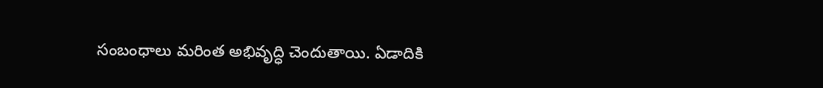సంబంధాలు మరింత అభివృద్ధి చెందుతాయి. ఏడాదికి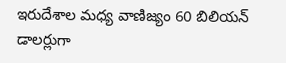ఇరుదేశాల మధ్య వాణిజ్యం 60 బిలియన్ డాలర్లుగా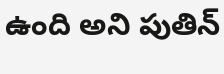ఉంది అని పుతిన్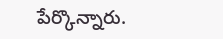పేర్కొన్నారు.